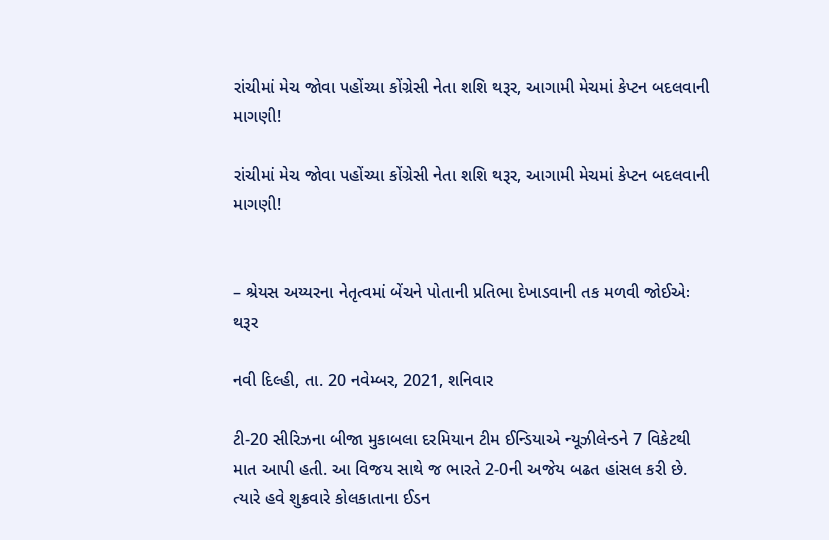રાંચીમાં મેચ જોવા પહોંચ્યા કોંગ્રેસી નેતા શશિ થરૂર, આગામી મેચમાં કેપ્ટન બદલવાની માગણી!

રાંચીમાં મેચ જોવા પહોંચ્યા કોંગ્રેસી નેતા શશિ થરૂર, આગામી મેચમાં કેપ્ટન બદલવાની માગણી!


– શ્રેયસ અય્યરના નેતૃત્વમાં બેંચને પોતાની પ્રતિભા દેખાડવાની તક મળવી જોઈએઃ થરૂર

નવી દિલ્હી, તા. 20 નવેમ્બર, 2021, શનિવાર

ટી-20 સીરિઝના બીજા મુકાબલા દરમિયાન ટીમ ઈન્ડિયાએ ન્યૂઝીલેન્ડને 7 વિકેટથી માત આપી હતી. આ વિજય સાથે જ ભારતે 2-0ની અજેય બઢત હાંસલ કરી છે. ત્યારે હવે શુક્રવારે કોલકાતાના ઈડન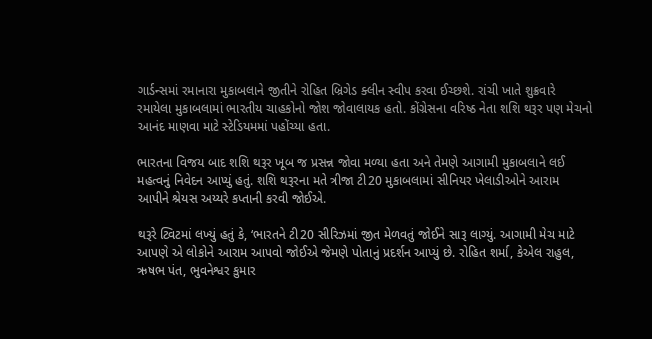ગાર્ડન્સમાં રમાનારા મુકાબલાને જીતીને રોહિત બ્રિગેડ ક્લીન સ્વીપ કરવા ઈચ્છશે. રાંચી ખાતે શુક્રવારે રમાયેલા મુકાબલામાં ભારતીય ચાહકોનો જોશ જોવાલાયક હતો. કોંગ્રેસના વરિષ્ઠ નેતા શશિ થરૂર પણ મેચનો આનંદ માણવા માટે સ્ટેડિયમમાં પહોંચ્યા હતા.

ભારતના વિજય બાદ શશિ થરૂર ખૂબ જ પ્રસન્ન જોવા મળ્યા હતા અને તેમણે આગામી મુકાબલાને લઈ મહત્વનું નિવેદન આપ્યું હતું. શશિ થરૂરના મતે ત્રીજા ટી20 મુકાબલામાં સીનિયર ખેલાડીઓને આરામ આપીને શ્રેયસ અય્યરે કપ્તાની કરવી જોઈએ.

થરૂરે ટ્વિટમાં લખ્યું હતું કે, ‘ભારતને ટી20 સીરિઝમાં જીત મેળવતું જોઈને સારૂ લાગ્યું. આગામી મેચ માટે આપણે એ લોકોને આરામ આપવો જોઈએ જેમણે પોતાનું પ્રદર્શન આપ્યું છે. રોહિત શર્મા, કેએલ રાહુલ, ઋષભ પંત, ભુવનેશ્વર કુમાર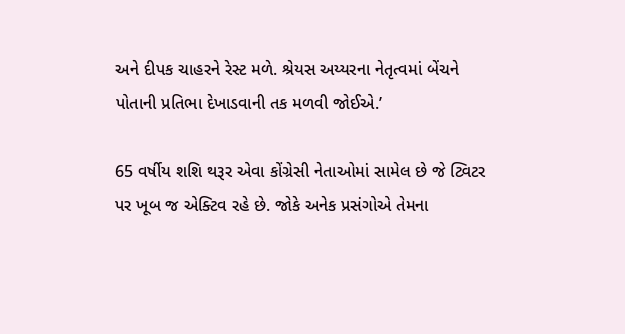અને દીપક ચાહરને રેસ્ટ મળે. શ્રેયસ અય્યરના નેતૃત્વમાં બેંચને પોતાની પ્રતિભા દેખાડવાની તક મળવી જોઈએ.’

65 વર્ષીય શશિ થરૂર એવા કોંગ્રેસી નેતાઓમાં સામેલ છે જે ટ્વિટર પર ખૂબ જ એક્ટિવ રહે છે. જોકે અનેક પ્રસંગોએ તેમના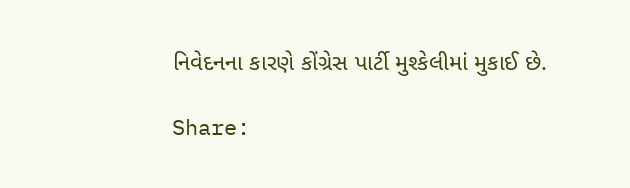નિવેદનના કારણે કોંગ્રેસ પાર્ટી મુશ્કેલીમાં મુકાઈ છે.

Share: